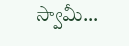స్వామీ…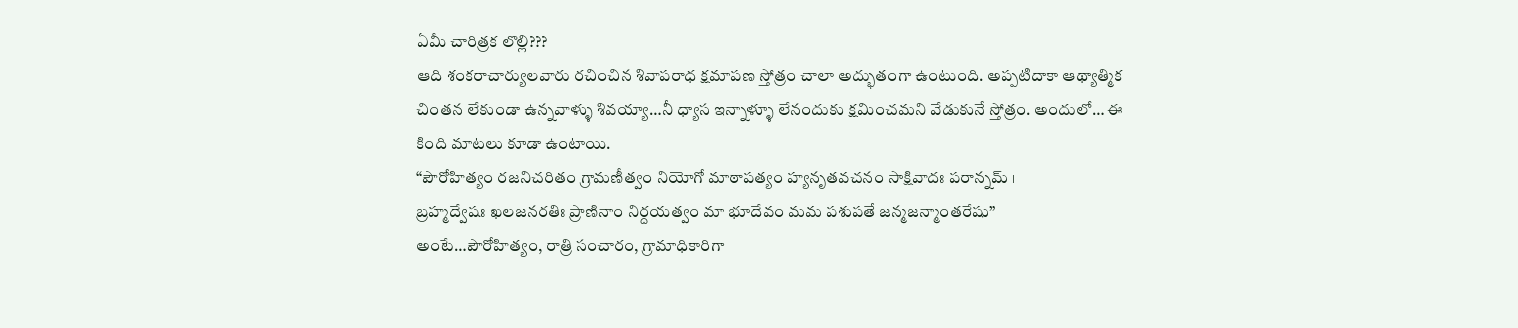ఏమీ చారిత్రక లొల్లి???
ఆది శంకరాచార్యులవారు రచించిన శివాపరాధ క్షమాపణ స్తోత్రం చాలా అద్భుతంగా ఉంటుంది. అప్పటిదాకా ఆథ్యాత్మిక చింతన లేకుండా ఉన్నవాళ్ళు శివయ్యా…నీ ధ్యాస ఇన్నాళ్ళూ లేనందుకు క్షమించమని వేడుకునే స్తోత్రం. అందులో… ఈ కింది మాటలు కూడా ఉంటాయి.
“పౌరోహిత్యం రజనిచరితం గ్రామణీత్వం నియోగో మాఠాపత్యం హ్యనృతవచనం సాక్షివాదః పరాన్నమ్ ।
బ్రహ్మద్వేషః ఖలజనరతిః ప్రాణినాం నిర్దయత్వం మా భూదేవం మమ పశుపతే జన్మజన్మాంతరేషు”
అంటే…పౌరోహిత్యం, రాత్రి సంచారం, గ్రామాధికారిగా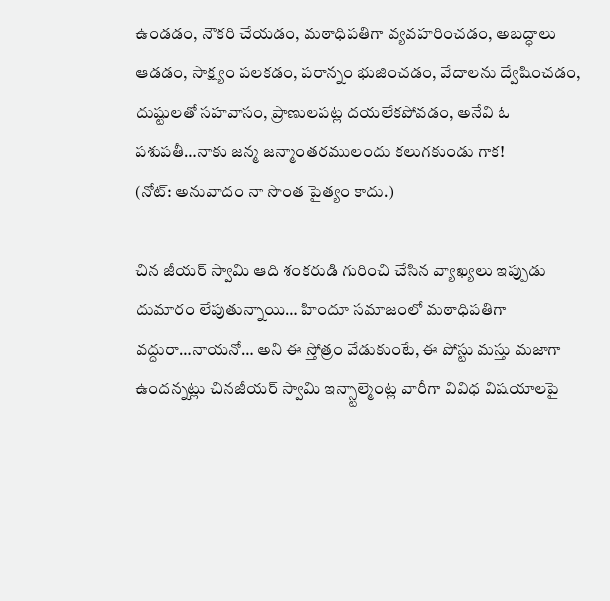ఉండడం, నౌకరి చేయడం, మఠాధిపతిగా వ్యవహరించడం, అబద్ధాలు ఆడడం, సాక్ష్యం పలకడం, పరాన్నం భుజించడం, వేదాలను ద్వేషించడం, దుష్టులతో సహవాసం, ప్రాణులపట్ల దయలేకపోవడం, అనేవి ఓ పశుపతీ…నాకు జన్మ జన్మాంతరములందు కలుగకుండు గాక!
(నోట్: అనువాదం నా సొంత పైత్యం కాదు.)

చిన జీయర్ స్వామి ఆది శంకరుడి గురించి చేసిన వ్యాఖ్యలు ఇప్పుడు దుమారం లేపుతున్నాయి… హిందూ సమాజంలో మఠాధిపతిగా వద్దురా…నాయనో… అని ఈ స్తోత్రం వేడుకుంటే, ఈ పోస్టు మస్తు మజాగా ఉందన్నట్లు చినజీయర్ స్వామి ఇన్స్టాల్మెంట్ల వారీగా వివిధ విషయాలపై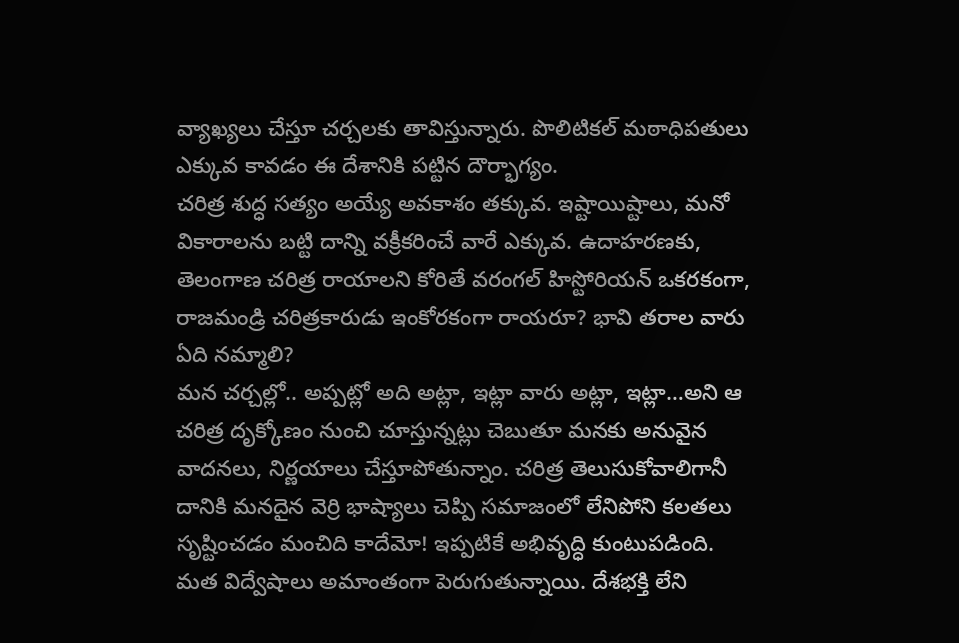వ్యాఖ్యలు చేస్తూ చర్చలకు తావిస్తున్నారు. పొలిటికల్ మఠాధిపతులు ఎక్కువ కావడం ఈ దేశానికి పట్టిన దౌర్భాగ్యం.
చరిత్ర శుద్ధ సత్యం అయ్యే అవకాశం తక్కువ. ఇష్టాయిష్టాలు, మనో వికారాలను బట్టి దాన్ని వక్రీకరించే వారే ఎక్కువ. ఉదాహరణకు, తెలంగాణ చరిత్ర రాయాలని కోరితే వరంగల్ హిస్టోరియన్ ఒకరకంగా, రాజమండ్రి చరిత్రకారుడు ఇంకోరకంగా రాయరూ? భావి తరాల వారు ఏది నమ్మాలి?
మన చర్చల్లో.. అప్పట్లో అది అట్లా, ఇట్లా వారు అట్లా, ఇట్లా…అని ఆ చరిత్ర దృక్కోణం నుంచి చూస్తున్నట్లు చెబుతూ మనకు అనువైన వాదనలు, నిర్ణయాలు చేస్తూపోతున్నాం. చరిత్ర తెలుసుకోవాలిగానీ దానికి మనదైన వెర్రి భాష్యాలు చెప్పి సమాజంలో లేనిపోని కలతలు సృష్టించడం మంచిది కాదేమో! ఇప్పటికే అభివృద్ధి కుంటుపడింది. మత విద్వేషాలు అమాంతంగా పెరుగుతున్నాయి. దేశభక్తి లేని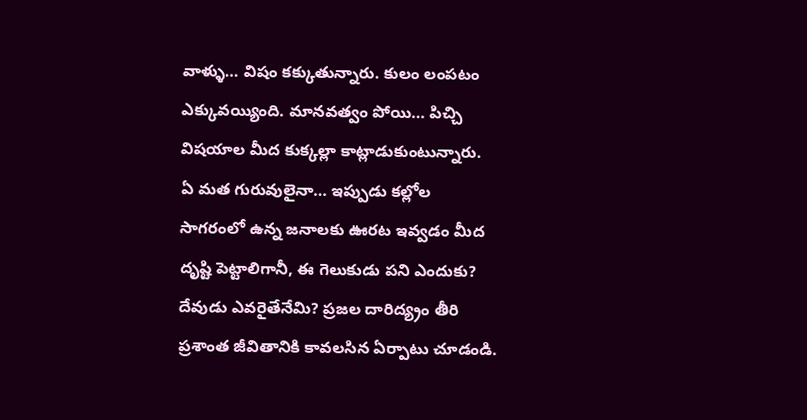వాళ్ళు… విషం కక్కుతున్నారు. కులం లంపటం ఎక్కువయ్యింది. మానవత్వం పోయి… పిచ్చి విషయాల మీద కుక్కల్లా కాట్లాడుకుంటున్నారు.
ఏ మత గురువులైనా… ఇప్పుడు కల్లోల సాగరంలో ఉన్న జనాలకు ఊరట ఇవ్వడం మీద దృష్టి పెట్టాలిగానీ, ఈ గెలుకుడు పని ఎందుకు? దేవుడు ఎవరైతేనేమి? ప్రజల దారిద్య్రం తీరి ప్రశాంత జీవితానికి కావలసిన ఏర్పాటు చూడండి.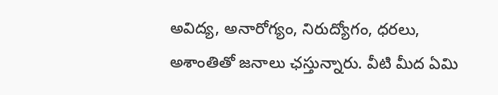అవిద్య, అనారోగ్యం, నిరుద్యోగం, ధరలు, అశాంతితో జనాలు ఛస్తున్నారు. వీటి మీద ఏమి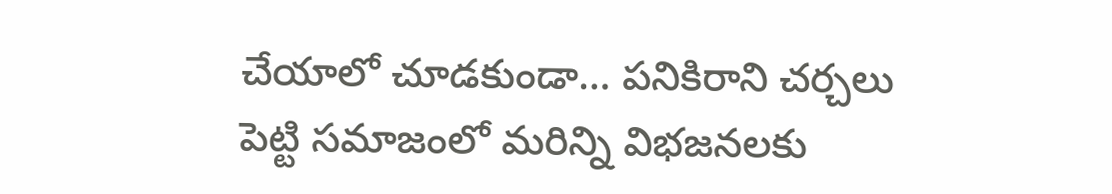చేయాలో చూడకుండా… పనికిరాని చర్చలు పెట్టి సమాజంలో మరిన్ని విభజనలకు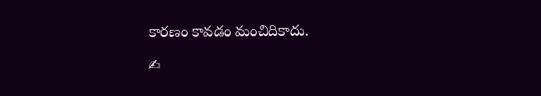కారణం కావడం మంచిదికాదు.

✍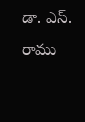డా. ఎస్. రాము